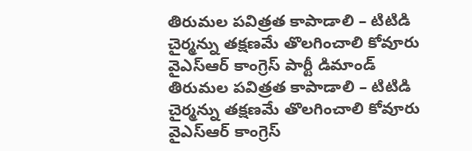తిరుమల పవిత్రత కాపాడాలి – టిటిడి చైర్మన్ను తక్షణమే తొలగించాలి కోవూరు వైఎస్ఆర్ కాంగ్రెస్ పార్టీ డిమాండ్
తిరుమల పవిత్రత కాపాడాలి – టిటిడి చైర్మన్ను తక్షణమే తొలగించాలి కోవూరు వైఎస్ఆర్ కాంగ్రెస్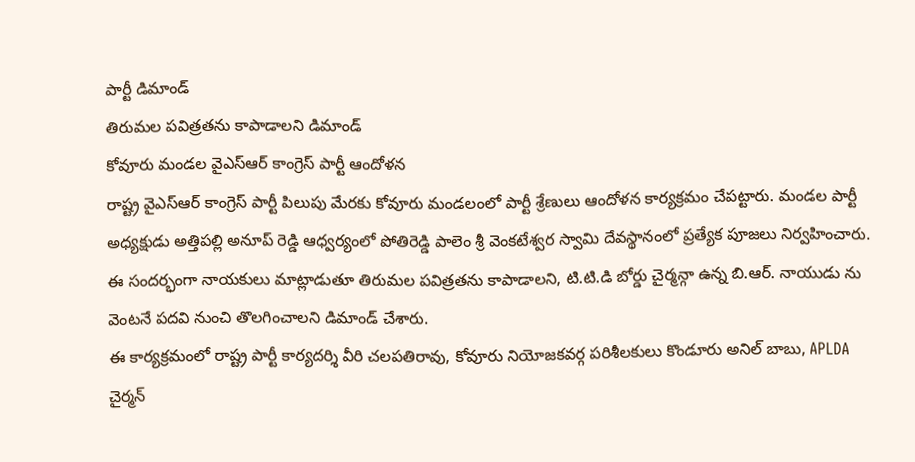పార్టీ డిమాండ్
తిరుమల పవిత్రతను కాపాడాలని డిమాండ్
కోవూరు మండల వైఎస్ఆర్ కాంగ్రెస్ పార్టీ ఆందోళన
రాష్ట్ర వైఎస్ఆర్ కాంగ్రెస్ పార్టీ పిలుపు మేరకు కోవూరు మండలంలో పార్టీ శ్రేణులు ఆందోళన కార్యక్రమం చేపట్టారు. మండల పార్టీ అధ్యక్షుడు అత్తిపల్లి అనూప్ రెడ్డి ఆధ్వర్యంలో పోతిరెడ్డి పాలెం శ్రీ వెంకటేశ్వర స్వామి దేవస్థానంలో ప్రత్యేక పూజలు నిర్వహించారు.
ఈ సందర్భంగా నాయకులు మాట్లాడుతూ తిరుమల పవిత్రతను కాపాడాలని, టి.టి.డి బోర్డు చైర్మన్గా ఉన్న బి.ఆర్. నాయుడు ను వెంటనే పదవి నుంచి తొలగించాలని డిమాండ్ చేశారు.
ఈ కార్యక్రమంలో రాష్ట్ర పార్టీ కార్యదర్శి వీరి చలపతిరావు, కోవూరు నియోజకవర్గ పరిశీలకులు కొండూరు అనిల్ బాబు, APLDA చైర్మన్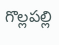గొల్లపల్లి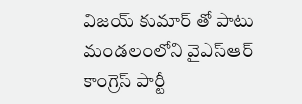విజయ్ కుమార్ తో పాటు మండలంలోని వైఎస్ఆర్ కాంగ్రెస్ పార్టీ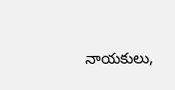నాయకులు,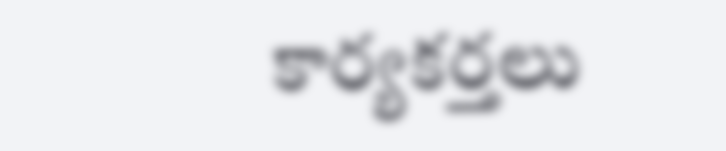కార్యకర్తలు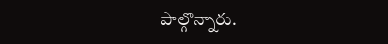పాల్గొన్నారు.